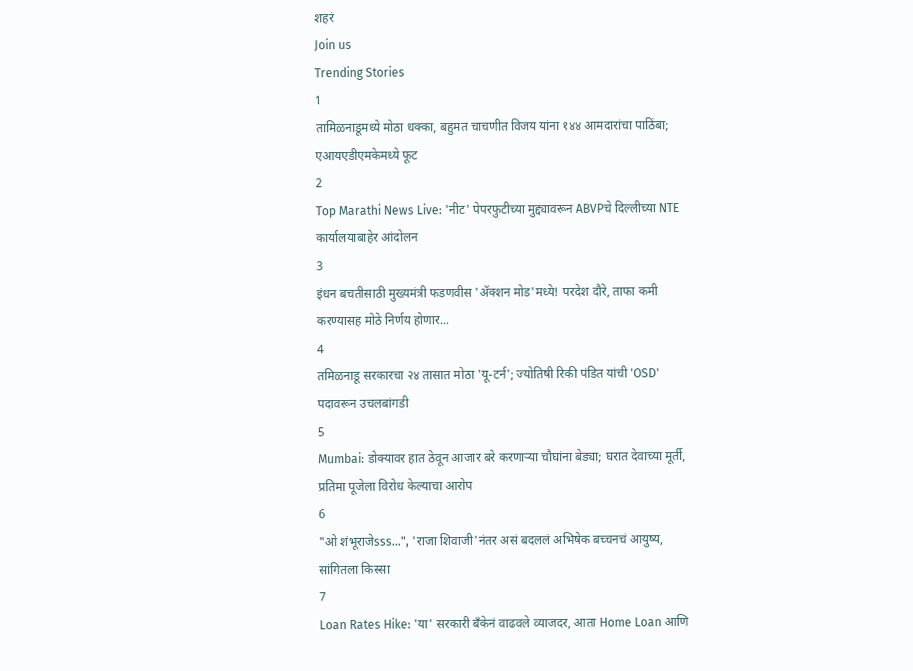शहरं
Join us
Trending Stories
1
तामिळनाडूमध्ये मोठा धक्का, बहुमत चाचणीत विजय यांना १४४ आमदारांचा पाठिंबा; एआयएडीएमकेमध्ये फूट
2
Top Marathi News Live: 'नीट' पेपरफुटीच्या मुद्द्यावरून ABVPचे दिल्लीच्या NTE कार्यालयाबाहेर आंदोलन
3
इंधन बचतीसाठी मुख्यमंत्री फडणवीस 'ॲक्शन मोड'मध्ये! परदेश दौरे, ताफा कमी करण्यासह मोठे निर्णय होणार...
4
तमिळनाडू सरकारचा २४ तासात मोठा 'यू-टर्न'; ज्योतिषी रिकी पंडित यांची 'OSD' पदावरून उचलबांगडी
5
Mumbai: डोक्यावर हात ठेवून आजार बरे करणाऱ्या चौघांना बेड्या; घरात देवाच्या मूर्ती, प्रतिमा पूजेला विरोध केल्याचा आरोप
6
"ओ शंभूराजेsss...", 'राजा शिवाजी'नंतर असं बदललं अभिषेक बच्चनचं आयुष्य, सांगितला किस्सा
7
Loan Rates Hike: 'या' सरकारी बँकेनं वाढवले व्याजदर, आता Home Loan आणि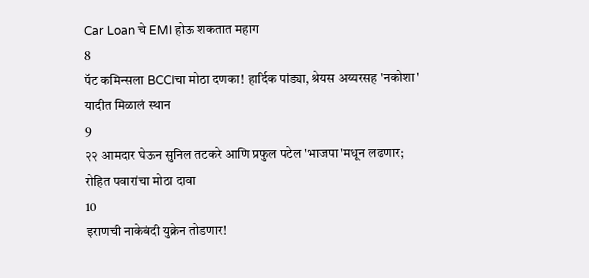Car Loan चे EMI होऊ शकतात महाग
8
पॅट कमिन्सला BCCIचा मोठा दणका! हार्दिक पांड्या, श्रेयस अय्यरसह 'नकोशा' यादीत मिळालं स्थान
9
२२ आमदार घेऊन सुनिल तटकरे आणि प्रफुल पटेल 'भाजपा'मधून लढणार; रोहित पवारांचा मोठा दावा
10
इराणची नाकेबंदी युक्रेन तोडणार!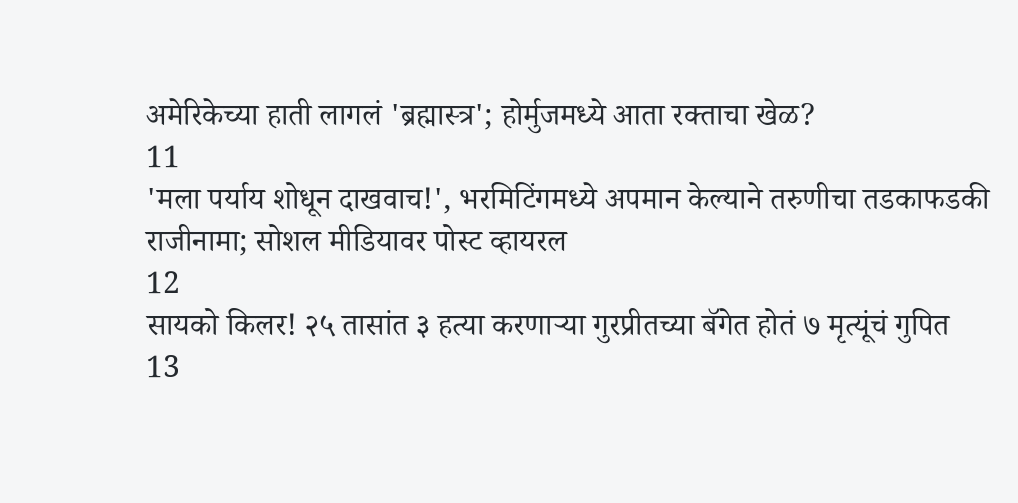अमेरिकेच्या हाती लागलं 'ब्रह्मास्त्र'; होर्मुजमध्ये आता रक्ताचा खेळ?
11
'मला पर्याय शोधून दाखवाच!', भरमिटिंगमध्ये अपमान केल्याने तरुणीचा तडकाफडकी राजीनामा; सोशल मीडियावर पोस्ट व्हायरल
12
सायको किलर! २५ तासांत ३ हत्या करणाऱ्या गुरप्रीतच्या बॅगेत होतं ७ मृत्यूंचं गुपित
13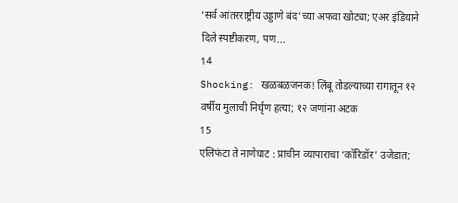‘सर्व आंतरराष्ट्रीय उड्डाणे बंद’च्या अफवा खोट्या; एअर इंडियाने दिले स्पष्टीकरण, पण...
14
Shocking: खळबळजनक! लिंबू तोडल्याच्या रागातून १२ वर्षीय मुलाची निर्घृण हत्या; १२ जणांना अटक
15
एलिफंटा ते नाणेघाट : प्राचीन व्यापाराचा ‘कॉरिडॉर’ उजेडात;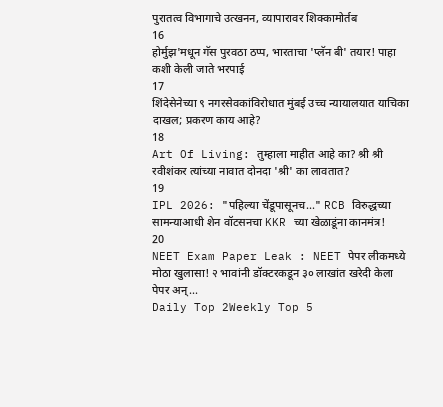पुरातत्व विभागाचे उत्खनन, व्यापारावर शिक्कामोर्तब
16
होर्मुझ'मधून गॅस पुरवठा ठप्प, भारताचा 'प्लॅन बी' तयार! पाहा कशी केली जाते भरपाई
17
शिंदेसेनेच्या ९ नगरसेवकांविरोधात मुंबई उच्च न्यायालयात याचिका दाखल; प्रकरण काय आहे?
18
Art Of Living: तुम्हाला माहीत आहे का? श्री श्री रवीशंकर त्यांच्या नावात दोनदा 'श्री' का लावतात?
19
IPL 2026: "पहिल्या चेंडूपासूनच..." RCB विरुद्धच्या सामन्याआधी शेन वॉटसनचा KKR च्या खेळाडूंना कानमंत्र!
20
NEET Exam Paper Leak : NEET पेपर लीकमध्ये मोठा खुलासा! २ भावांनी डॉक्टरकडून ३० लाखांत खरेदी केला पेपर अन्...
Daily Top 2Weekly Top 5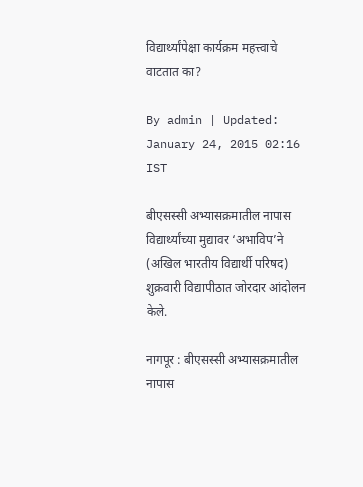विद्यार्थ्यांपेक्षा कार्यक्रम महत्त्वाचे वाटतात का?

By admin | Updated: January 24, 2015 02:16 IST

बीएसस्सी अभ्यासक्रमातील नापास विद्यार्थ्यांच्या मुद्यावर ‘अभाविप’ने (अखिल भारतीय विद्यार्थी परिषद) शुक्रवारी विद्यापीठात जोरदार आंदोलन केले.

नागपूर : बीएसस्सी अभ्यासक्रमातील नापास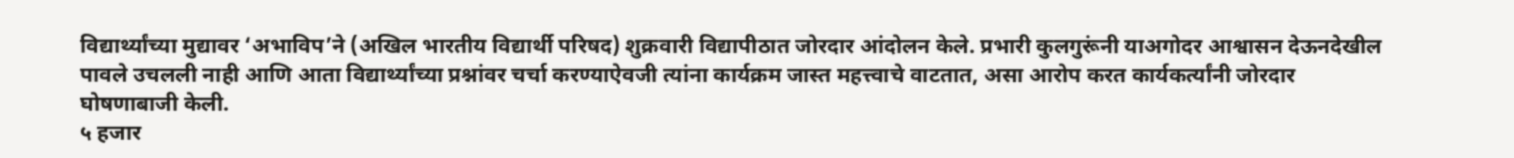विद्यार्थ्यांच्या मुद्यावर ‘अभाविप’ने (अखिल भारतीय विद्यार्थी परिषद) शुक्रवारी विद्यापीठात जोरदार आंदोलन केले. प्रभारी कुलगुरूंनी याअगोदर आश्वासन देऊनदेखील पावले उचलली नाही आणि आता विद्यार्थ्यांच्या प्रश्नांवर चर्चा करण्याऐवजी त्यांना कार्यक्रम जास्त महत्त्वाचे वाटतात, असा आरोप करत कार्यकर्त्यांनी जोरदार घोषणाबाजी केली.
५ हजार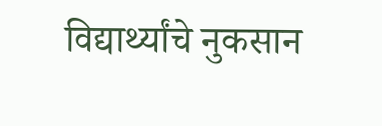विद्यार्थ्यांचे नुकसान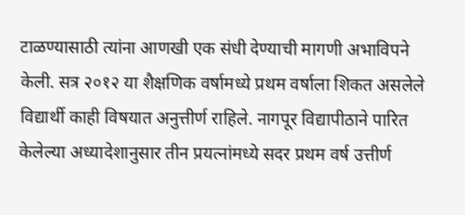टाळण्यासाठी त्यांना आणखी एक संधी देण्याची मागणी अभाविपने केली. सत्र २०१२ या शैक्षणिक वर्षामध्ये प्रथम वर्षाला शिकत असलेले विद्यार्थी काही विषयात अनुत्तीर्ण राहिले. नागपूर विद्यापीठाने पारित केलेल्या अध्यादेशानुसार तीन प्रयत्नांमध्ये सदर प्रथम वर्ष उत्तीर्ण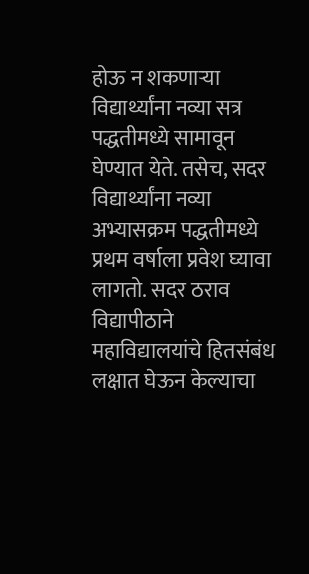होऊ न शकणाऱ्या विद्यार्थ्यांना नव्या सत्र पद्धतीमध्ये सामावून घेण्यात येते. तसेच, सदर विद्यार्थ्यांना नव्या अभ्यासक्रम पद्धतीमध्ये प्रथम वर्षाला प्रवेश घ्यावा लागतो. सदर ठराव विद्यापीठाने महाविद्यालयांचे हितसंबंध लक्षात घेऊन केल्याचा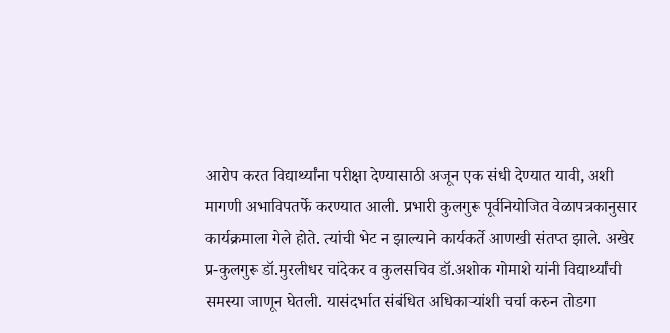आरोप करत विद्यार्थ्यांना परीक्षा देण्यासाठी अजून एक संधी देण्यात यावी, अशी मागणी अभाविपतर्फे करण्यात आली. प्रभारी कुलगुरू पूर्वनियोजित वेळापत्रकानुसार कार्यक्रमाला गेले होते. त्यांची भेट न झाल्याने कार्यकर्ते आणखी संतप्त झाले. अखेर प्र-कुलगुरू डॉ.मुरलीधर चांदेकर व कुलसचिव डॉ.अशोक गोमाशे यांनी विद्यार्थ्यांची समस्या जाणून घेतली. यासंदर्भात संबंधित अधिकाऱ्यांशी चर्चा करुन तोडगा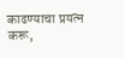काढण्याचा प्रयत्न करू,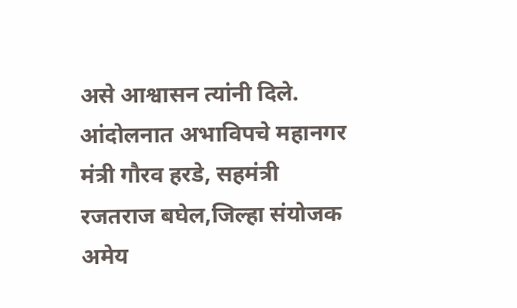असे आश्वासन त्यांनी दिले. आंदोलनात अभाविपचे महानगर मंत्री गौरव हरडे, सहमंत्री रजतराज बघेल,जिल्हा संयोजक अमेय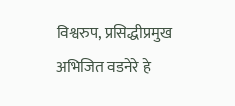विश्वरुप, प्रसिद्धीप्रमुख अभिजित वडनेरे हे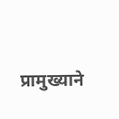प्रामुख्याने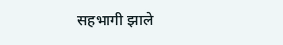सहभागी झाले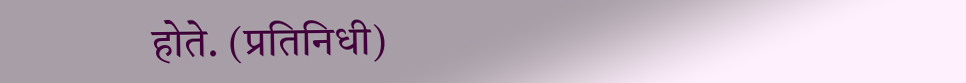होते. (प्रतिनिधी)